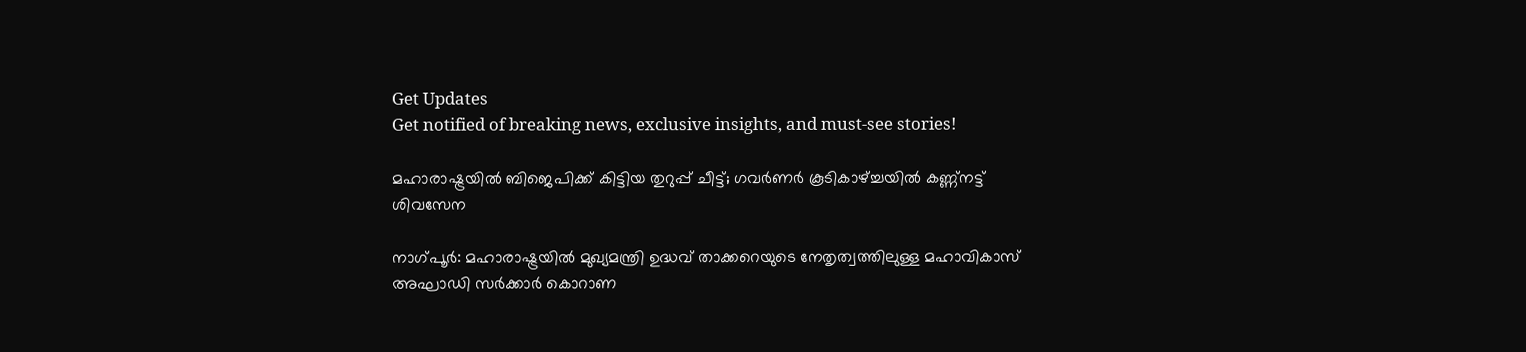Get Updates
Get notified of breaking news, exclusive insights, and must-see stories!

മഹാരാഷ്ട്രയില്‍ ബിജെപിക്ക് കിട്ടിയ തുറുപ്പ് ചീട്ട്; ഗവര്‍ണര്‍ കൂടികാഴ്ച്ചയില്‍ കണ്ണ്‌നട്ട് ശിവസേന

നാഗ്പൂര്‍: മഹാരാഷ്ട്രയില്‍ മുഖ്യമന്ത്രി ഉദ്ധവ് താക്കറെയുടെ നേതൃത്വത്തിലുള്ള മഹാവികാസ് അഘാഡി സര്‍ക്കാര്‍ കൊറാണ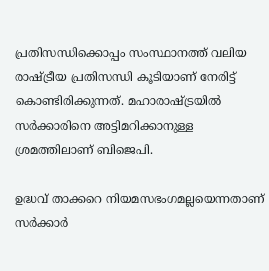പ്രതിസന്ധിക്കൊപ്പം സംസ്ഥാനത്ത് വലിയ രാഷ്ട്രീയ പ്രതിസന്ധി കൂടിയാണ് നേരിട്ട് കൊണ്ടിരിക്കുന്നത്. മഹാരാഷ്ട്രയില്‍ സര്‍ക്കാരിനെ അട്ടിമറിക്കാനുള്ള ശ്രമത്തിലാണ് ബിജെപി.

ഉദ്ധവ് താക്കറെ നിയമസഭംഗമല്ലയെന്നതാണ് സര്‍ക്കാര്‍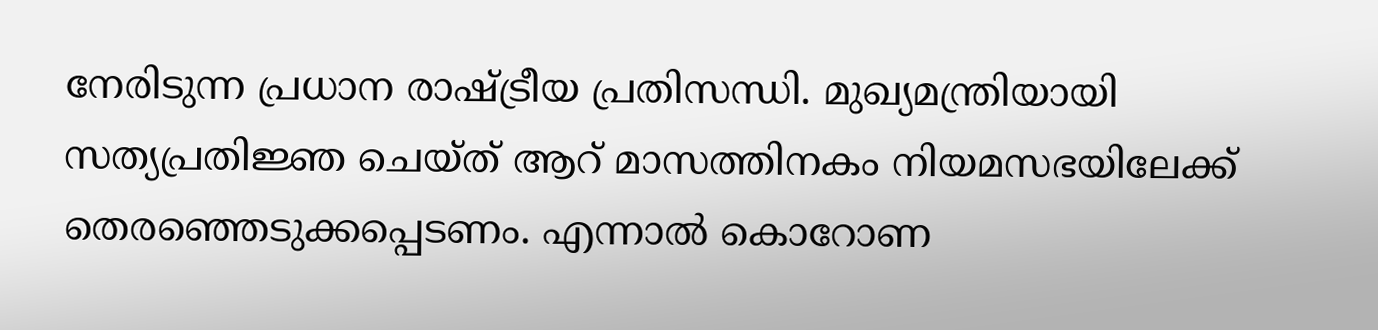നേരിടുന്ന പ്രധാന രാഷ്ട്രീയ പ്രതിസന്ധി. മുഖ്യമന്ത്രിയായി സത്യപ്രതിജ്ഞ ചെയ്ത് ആറ് മാസത്തിനകം നിയമസഭയിലേക്ക് തെരഞ്ഞെടുക്കപ്പെടണം. എന്നാല്‍ കൊറോണ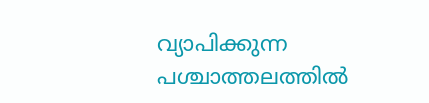വ്യാപിക്കുന്ന പശ്ചാത്തലത്തില്‍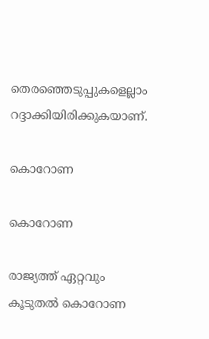തെരഞ്ഞെടുപ്പുകളെല്ലാം റദ്ദാക്കിയിരിക്കുകയാണ്.

കൊറോണ

കൊറോണ

രാജ്യത്ത് ഏറ്റവും കൂടുതല്‍ കൊറോണ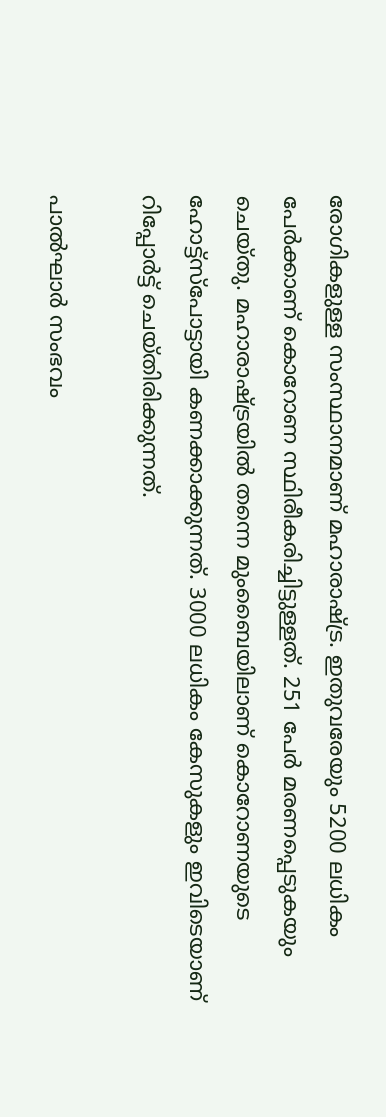രോഗികളുള്ള സംസ്ഥാനമാണ് മഹാരാഷ്ട്ര. ഇതുവരേയും 5200 ലധികം പേര്‍ക്കാണ് കൊറോണ സ്ഥിരീകരിച്ചിട്ടുള്ളത്. 251 പേര്‍ മരണപ്പെടുകയും ചെയ്തു. മഹാരാഷ്ട്രയില്‍ തന്നെ മുംബൈയിലാണ് കൊറോണയുടെ ഹോട്ട്‌സ്‌പോട്ടായി കണക്കാക്കുന്നത്. 3000 ലധികം കേസുകളും ഇവിടെയാണ് റിപ്പോര്‍ട്ട് ചെയ്തിരിക്കുന്നത്.

പാല്‍ഘാര്‍ സംഭവം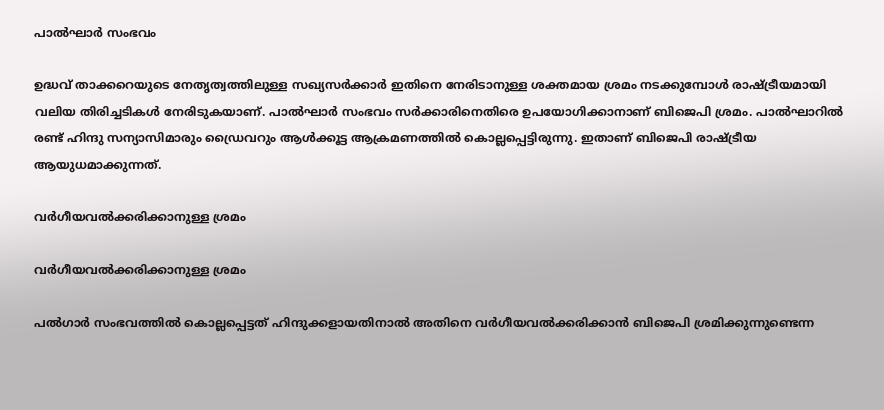പാല്‍ഘാര്‍ സംഭവം

ഉദ്ധവ് താക്കറെയുടെ നേതൃത്വത്തിലുള്ള സഖ്യസര്‍ക്കാര്‍ ഇതിനെ നേരിടാനുള്ള ശക്തമായ ശ്രമം നടക്കുമ്പോള്‍ രാഷ്ട്രീയമായി വലിയ തിരിച്ചടികള്‍ നേരിടുകയാണ്. പാല്‍ഘാര്‍ സംഭവം സര്‍ക്കാരിനെതിരെ ഉപയോഗിക്കാനാണ് ബിജെപി ശ്രമം. പാല്‍ഘാറില്‍ രണ്ട് ഹിന്ദു സന്യാസിമാരും ഡ്രൈവറും ആള്‍ക്കൂട്ട ആക്രമണത്തില്‍ കൊല്ലപ്പെട്ടിരുന്നു. ഇതാണ് ബിജെപി രാഷ്ട്രീയ ആയുധമാക്കുന്നത്.

വര്‍ഗീയവല്‍ക്കരിക്കാനുള്ള ശ്രമം

വര്‍ഗീയവല്‍ക്കരിക്കാനുള്ള ശ്രമം

പല്‍ഗാര്‍ സംഭവത്തില്‍ കൊല്ലപ്പെട്ടത് ഹിന്ദുക്കളായതിനാല്‍ അതിനെ വര്‍ഗീയവല്‍ക്കരിക്കാന്‍ ബിജെപി ശ്രമിക്കുന്നുണ്ടെന്ന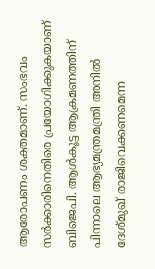ആരോപണം ശക്തമാണ്. സംഭവം സര്‍ക്കാരിനെതിരെ പ്രയോഗിക്കുകയാണ് ബിജെപി. ആള്‍കൂട്ട ആക്രമണത്തിന് പിന്നാലെ ആഭ്യമന്ത്രമന്ത്രി അനില്‍ ദേശ്മുഖ് രാജിവെക്കണമെന്ന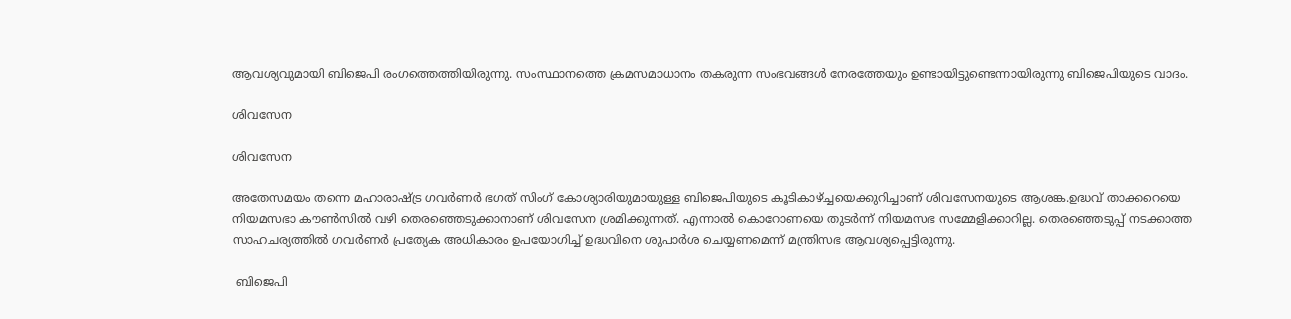ആവശ്യവുമായി ബിജെപി രംഗത്തെത്തിയിരുന്നു. സംസ്ഥാനത്തെ ക്രമസമാധാനം തകരുന്ന സംഭവങ്ങള്‍ നേരത്തേയും ഉണ്ടായിട്ടുണ്ടെന്നായിരുന്നു ബിജെപിയുടെ വാദം.

ശിവസേന

ശിവസേന

അതേസമയം തന്നെ മഹാരാഷ്ട്ര ഗവര്‍ണര്‍ ഭഗത് സിംഗ് കോശ്യാരിയുമായുള്ള ബിജെപിയുടെ കൂടികാഴ്ച്ചയെക്കുറിച്ചാണ് ശിവസേനയുടെ ആശങ്ക.ഉദ്ധവ് താക്കറെയെ നിയമസഭാ കൗണ്‍സില്‍ വഴി തെരഞ്ഞെടുക്കാനാണ് ശിവസേന ശ്രമിക്കുന്നത്. എന്നാല്‍ കൊറോണയെ തുടര്‍ന്ന് നിയമസഭ സമ്മേളിക്കാറില്ല. തെരഞ്ഞെടുപ്പ് നടക്കാത്ത സാഹചര്യത്തില്‍ ഗവര്‍ണര്‍ പ്രത്യേക അധികാരം ഉപയോഗിച്ച് ഉദ്ധവിനെ ശുപാര്‍ശ ചെയ്യണമെന്ന് മന്ത്രിസഭ ആവശ്യപ്പെട്ടിരുന്നു.

 ബിജെപി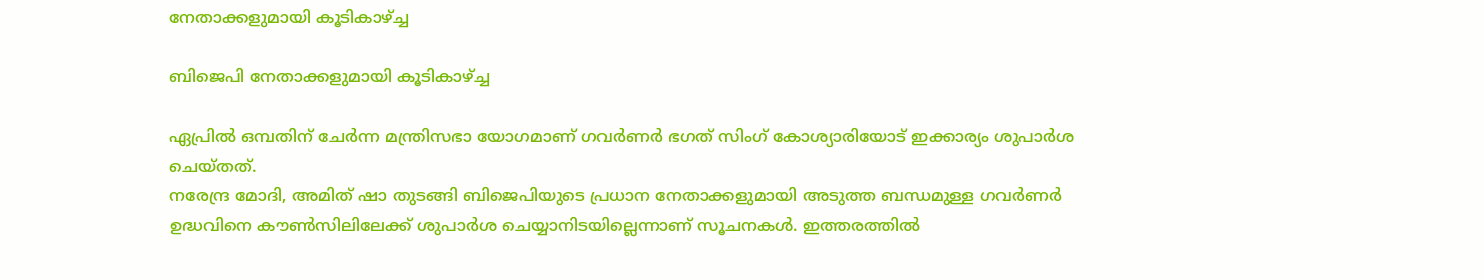നേതാക്കളുമായി കൂടികാഴ്ച്ച

ബിജെപി നേതാക്കളുമായി കൂടികാഴ്ച്ച

ഏപ്രില്‍ ഒമ്പതിന് ചേര്‍ന്ന മന്ത്രിസഭാ യോഗമാണ് ഗവര്‍ണര്‍ ഭഗത് സിംഗ് കോശ്യാരിയോട് ഇക്കാര്യം ശുപാര്‍ശ ചെയ്തത്.
നരേന്ദ്ര മോദി, അമിത് ഷാ തുടങ്ങി ബിജെപിയുടെ പ്രധാന നേതാക്കളുമായി അടുത്ത ബന്ധമുള്ള ഗവര്‍ണര്‍ ഉദ്ധവിനെ കൗണ്‍സിലിലേക്ക് ശുപാര്‍ശ ചെയ്യാനിടയില്ലെന്നാണ് സൂചനകള്‍. ഇത്തരത്തില്‍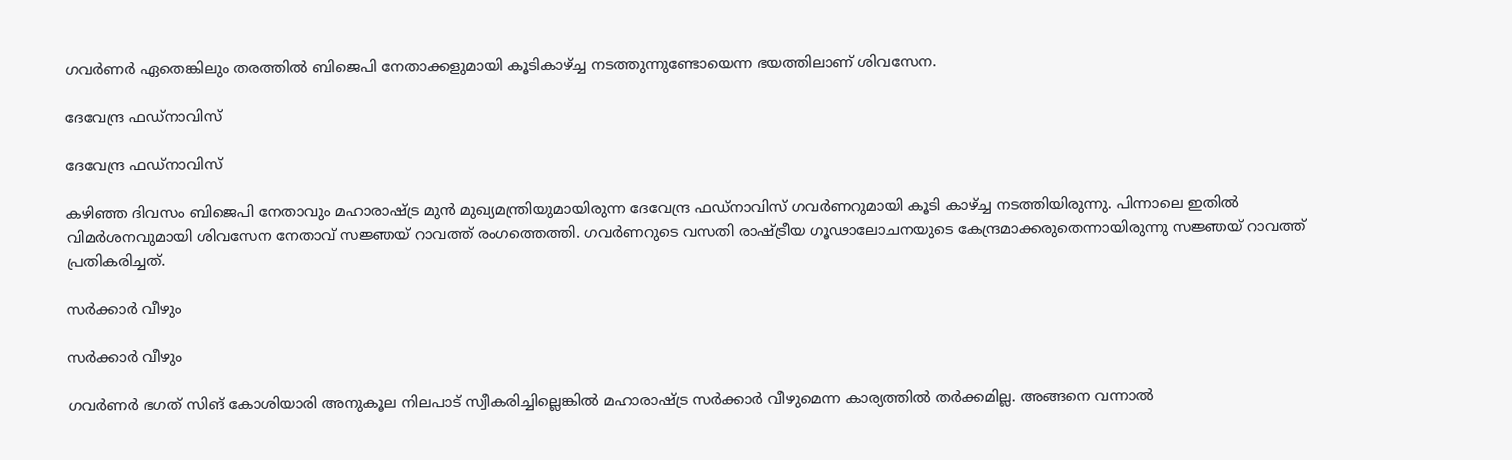ഗവര്‍ണര്‍ ഏതെങ്കിലും തരത്തില്‍ ബിജെപി നേതാക്കളുമായി കൂടികാഴ്ച്ച നടത്തുന്നുണ്ടോയെന്ന ഭയത്തിലാണ് ശിവസേന.

ദേവേന്ദ്ര ഫഡ്‌നാവിസ്

ദേവേന്ദ്ര ഫഡ്‌നാവിസ്

കഴിഞ്ഞ ദിവസം ബിജെപി നേതാവും മഹാരാഷ്ട്ര മുന്‍ മുഖ്യമന്ത്രിയുമായിരുന്ന ദേവേന്ദ്ര ഫഡ്‌നാവിസ് ഗവര്‍ണറുമായി കൂടി കാഴ്ച്ച നടത്തിയിരുന്നു. പിന്നാലെ ഇതില്‍ വിമര്‍ശനവുമായി ശിവസേന നേതാവ് സജ്ഞയ് റാവത്ത് രംഗത്തെത്തി. ഗവര്‍ണറുടെ വസതി രാഷ്ട്രീയ ഗൂഢാലോചനയുടെ കേന്ദ്രമാക്കരുതെന്നായിരുന്നു സജ്ഞയ് റാവത്ത് പ്രതികരിച്ചത്.

സര്‍ക്കാര്‍ വീഴും

സര്‍ക്കാര്‍ വീഴും

ഗവര്‍ണര്‍ ഭഗത് സിങ് കോശിയാരി അനുകൂല നിലപാട് സ്വീകരിച്ചില്ലെങ്കില്‍ മഹാരാഷ്ട്ര സര്‍ക്കാര്‍ വീഴുമെന്ന കാര്യത്തില്‍ തര്‍ക്കമില്ല. അങ്ങനെ വന്നാല്‍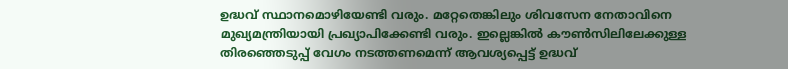ഉദ്ധവ് സ്ഥാനമൊഴിയേണ്ടി വരും. മറ്റേതെങ്കിലും ശിവസേന നേതാവിനെ മുഖ്യമന്ത്രിയായി പ്രഖ്യാപിക്കേണ്ടി വരും. ഇല്ലെങ്കില്‍ കൗണ്‍സിലിലേക്കുള്ള തിരഞ്ഞെടുപ്പ് വേഗം നടത്തണമെന്ന് ആവശ്യപ്പെട്ട് ഉദ്ധവ്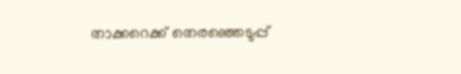താക്കറെക്ക് തെരഞ്ഞെടുപ്പ്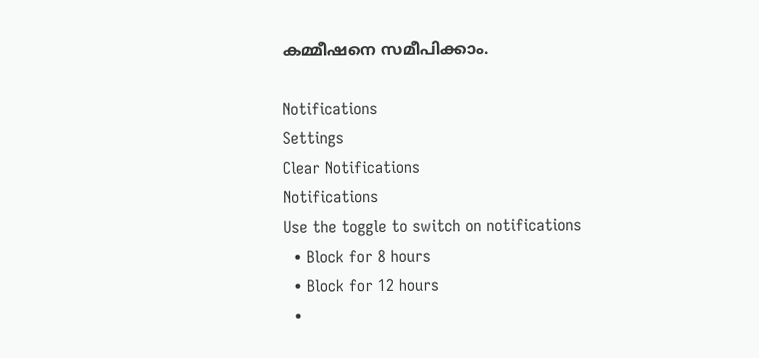കമ്മീഷനെ സമീപിക്കാം.

Notifications
Settings
Clear Notifications
Notifications
Use the toggle to switch on notifications
  • Block for 8 hours
  • Block for 12 hours
  •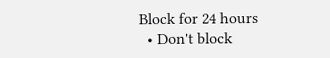Block for 24 hours
  • Don't block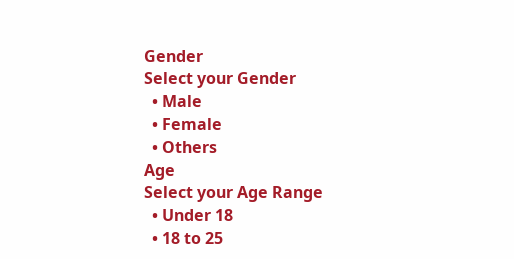Gender
Select your Gender
  • Male
  • Female
  • Others
Age
Select your Age Range
  • Under 18
  • 18 to 25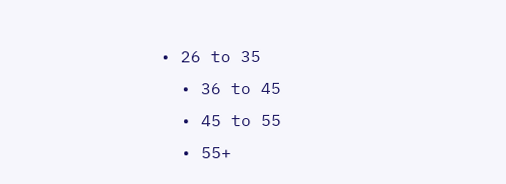• 26 to 35
  • 36 to 45
  • 45 to 55
  • 55+